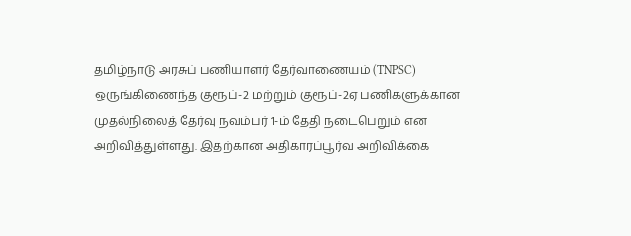தமிழ்நாடு அரசுப் பணியாளர் தேர்வாணையம் (TNPSC) ஒருங்கிணைந்த குரூப்-2 மற்றும் குரூப்-2ஏ பணிகளுக்கான முதல்நிலைத் தேர்வு நவம்பர் 1-ம் தேதி நடைபெறும் என அறிவித்துள்ளது. இதற்கான அதிகாரப்பூர்வ அறிவிக்கை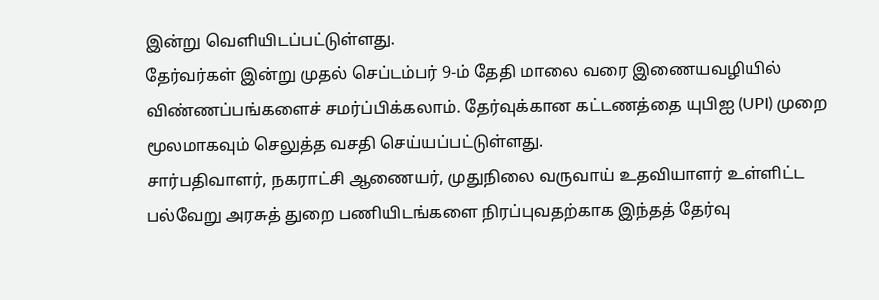இன்று வெளியிடப்பட்டுள்ளது.
தேர்வர்கள் இன்று முதல் செப்டம்பர் 9-ம் தேதி மாலை வரை இணையவழியில் விண்ணப்பங்களைச் சமர்ப்பிக்கலாம். தேர்வுக்கான கட்டணத்தை யுபிஐ (UPI) முறை மூலமாகவும் செலுத்த வசதி செய்யப்பட்டுள்ளது.
சார்பதிவாளர், நகராட்சி ஆணையர், முதுநிலை வருவாய் உதவியாளர் உள்ளிட்ட பல்வேறு அரசுத் துறை பணியிடங்களை நிரப்புவதற்காக இந்தத் தேர்வு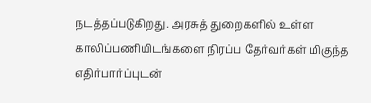நடத்தப்படுகிறது. அரசுத் துறைகளில் உள்ள காலிப்பணியிடங்களை நிரப்ப தேர்வர்கள் மிகுந்த எதிர்பார்ப்புடன்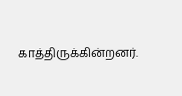காத்திருக்கின்றனர்.